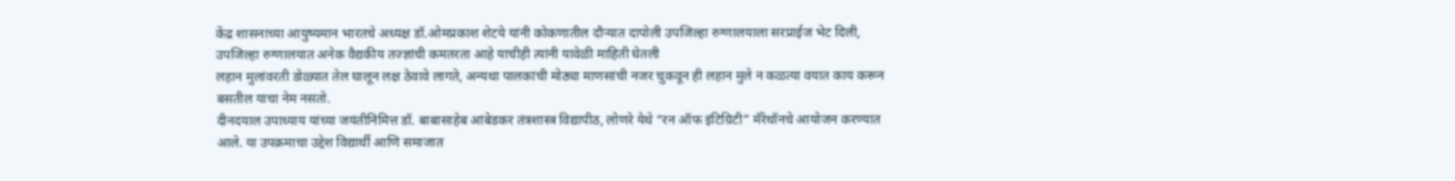केंद्र शासनाच्या आयुष्यमान भारतचे अध्यक्ष डॉ.ओमप्रकाश शेटये यांनी कोकणातील दौऱ्यात दापोली उपजिल्हा रुग्णालयाला सरप्राईज भेट दिली, उपजिल्हा रुग्णालयात अनेक वैद्यकीय तज्ज्ञांची कमतरता आहे याचीही त्यांनी यावेळी माहिती घेतली
लहान मुलांवरती डोळ्यात तेल घालून लक्ष ठेवावे लागते, अन्यथा पालकांची मोठ्या माणसांची नजर चुकवून ही लहान मुले न कळत्या वयात काय करून बसतील याचा नेम नसतो.
दीनदयाल उपाध्याय यांच्या जयंतीनिमित्त डॉ. बाबासाहेब आंबेडकर तंत्रशास्त्र विद्यापीठ, लोणरे येथे “रन ऑफ इंटिग्रिटी” मॅरेथॉनचे आयोजन करण्यात आले. या उपक्रमाचा उद्देश विद्यार्थी आणि समाजात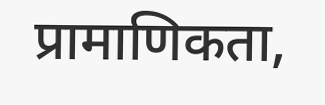प्रामाणिकता,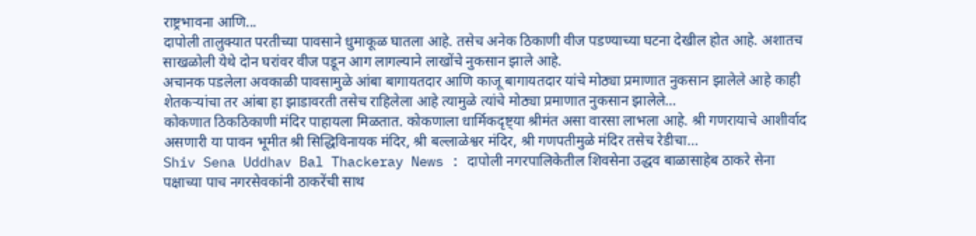राष्ट्रभावना आणि...
दापोली तालुक्यात परतीच्या पावसाने धुमाकूळ घातला आहे. तसेच अनेक ठिकाणी वीज पडण्याच्या घटना देखील होत आहे. अशातच साखळोली येथे दोन घरांवर वीज पडून आग लागल्याने लाखोंचे नुकसान झाले आहे.
अचानक पडलेला अवकाळी पावसामुळे आंबा बागायतदार आणि काजू बागायतदार यांचे मोठ्या प्रमाणात नुकसान झालेले आहे काही शेतकऱ्यांचा तर आंबा हा झाडावरती तसेच राहिलेला आहे त्यामुळे त्यांचे मोठ्या प्रमाणात नुकसान झालेले…
कोकणात ठिकठिकाणी मंदिर पाहायला मिळतात. कोकणाला धार्मिकदृष्ट्या श्रीमंत असा वारसा लाभला आहे. श्री गणरायाचे आशीर्वाद असणारी या पावन भूमीत श्री सिद्धिविनायक मंदिर, श्री बल्लाळेश्वर मंदिर, श्री गणपतीमुळे मंदिर तसेच रेडीचा…
Shiv Sena Uddhav Bal Thackeray News : दापोली नगरपालिकेतील शिवसेना उद्धव बाळासाहेब ठाकरे सेना पक्षाच्या पाच नगरसेवकांनी ठाकरेंची साथ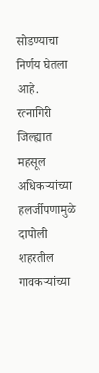सोडण्याचा निर्णय घेतला आहे.
रत्नागिरी जिल्ह्यात महसूल अधिकऱ्यांच्या हलर्जीपणामुळे दापोली शहरतील गावकऱ्यांच्या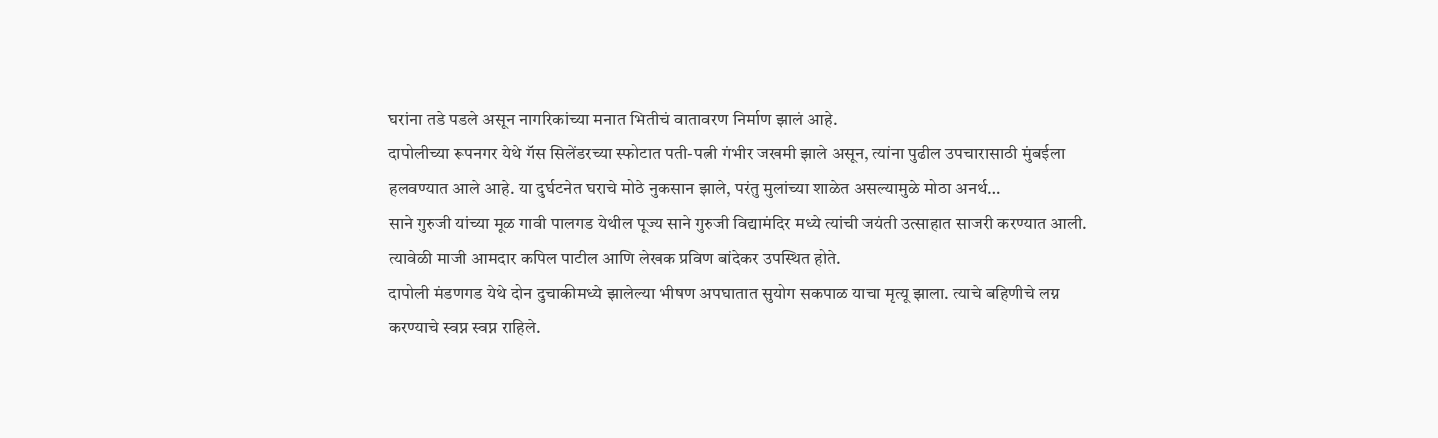घरांना तडे पडले असून नागरिकांच्या मनात भितीचं वातावरण निर्माण झालं आहे.
दापोलीच्या रूपनगर येथे गॅस सिलेंडरच्या स्फोटात पती-पत्नी गंभीर जखमी झाले असून, त्यांना पुढील उपचारासाठी मुंबईला हलवण्यात आले आहे. या दुर्घटनेत घराचे मोठे नुकसान झाले, परंतु मुलांच्या शाळेत असल्यामुळे मोठा अनर्थ…
साने गुरुजी यांच्या मूळ गावी पालगड येथील पूज्य साने गुरुजी विद्यामंदिर मध्ये त्यांची जयंती उत्साहात साजरी करण्यात आली. त्यावेळी माजी आमदार कपिल पाटील आणि लेखक प्रविण बांदेकर उपस्थित होते.
दापोली मंडणगड येथे दोन दुचाकीमध्ये झालेल्या भीषण अपघातात सुयोग सकपाळ याचा मृत्यू झाला. त्याचे बहिणीचे लग्न करण्याचे स्वप्न स्वप्न राहिले.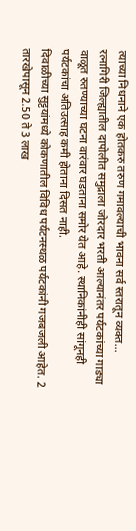त्याच्या निधनाने एक होतकरु तरुण गमावल्याची भावना सर्व स्तरातून व्यक्त…
रत्नागिरी जिल्ह्यातील दापोलीत समुद्राला जोरदार भरती आल्यानंतर पर्यटकांच्या गाड्या वाळूत रुतण्याच्या घटना वारंवार घडताना समोर येत आहे. स्थानिकांनीही सांगूनही पर्यटकांचा अतिउत्साह कमी होताना दिसत नाही.
दिवाळीच्या सुट्टयांमध्ये कोकणातील विविध पर्यटनस्थळ पर्यटकांनी गजबजली आहेत. 2 तारखेपासून 2.50 ते 3 लाख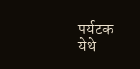पर्यटक येथे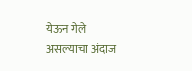येऊन गेले असल्याचा अंदाज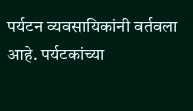पर्यटन व्यवसायिकांनी वर्तवला आहे. पर्यटकांच्या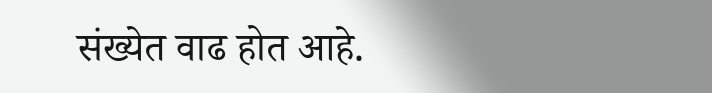संख्येत वाढ होत आहे.